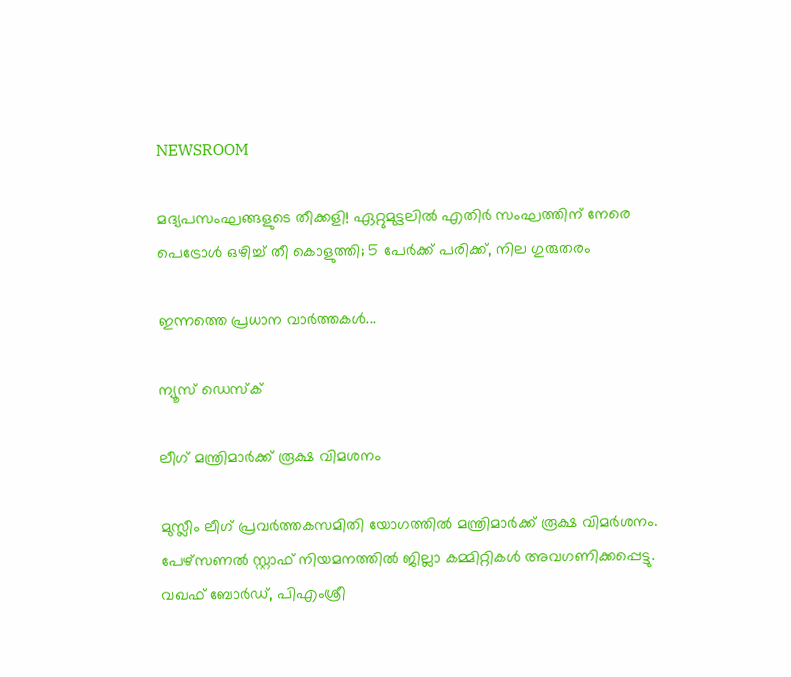NEWSROOM

മദ്യപസംഘങ്ങളുടെ തീക്കളി! ഏറ്റുമുട്ടലിൽ എതിർ സംഘത്തിന് നേരെ പെട്രോൾ ഒഴിച്ച് തീ കൊളുത്തി; 5 പേർക്ക് പരിക്ക്, നില ഗുരുതരം

ഇന്നത്തെ പ്രധാന വാർത്തകൾ...

ന്യൂസ് ഡെസ്ക്

ലീഗ് മന്ത്രിമാർക്ക് രൂക്ഷ വിമശനം

മുസ്ലീം ലീഗ് പ്രവർത്തകസമിതി യോഗത്തിൽ മന്ത്രിമാർക്ക് രൂക്ഷ വിമർശനം. പേഴ്സണൽ സ്റ്റാഫ് നിയമനത്തിൽ ജില്ലാ കമ്മിറ്റികൾ അവഗണിക്കപ്പെട്ടു. വഖഫ് ബോർഡ്, പിഎംശ്രീ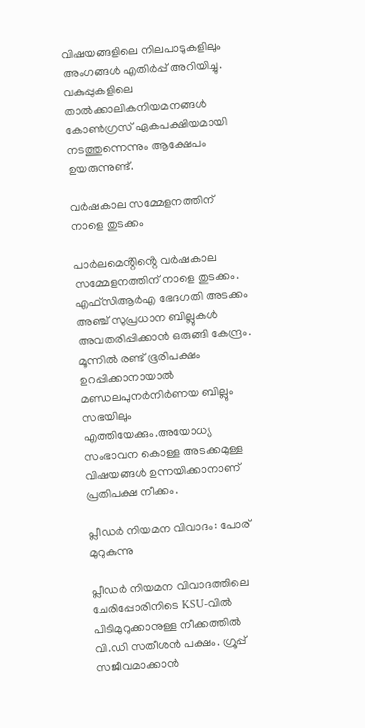വിഷയങ്ങളിലെ നിലപാടുകളിലും അംഗങ്ങൾ എതിർപ്പ് അറിയിച്ചു. വകുപ്പുകളിലെ താൽക്കാലികനിയമനങ്ങൾ കോൺഗ്രസ് ഏകപക്ഷിയമായി നടത്തുന്നെന്നും ആക്ഷേപം ഉയരുന്നുണ്ട്.

വർഷകാല സമ്മേളനത്തിന് നാളെ തുടക്കം

പാർലമെൻ്റിൻ്റെ വർഷകാല സമ്മേളനത്തിന് നാളെ തുടക്കം. എഫ്‌സിആർഎ ഭേദഗതി അടക്കം അഞ്ച് സുപ്രധാന ബില്ലുകൾ അവതരിപ്പിക്കാൻ ഒരുങ്ങി കേന്ദ്രം. മൂന്നിൽ രണ്ട് ഭൂരിപക്ഷം ഉറപ്പിക്കാനായാൽ മണ്ഡലപുനർനിർണയ ബില്ലും സഭയിലും എത്തിയേക്കും.അയോധ്യ സംഭാവന കൊള്ള അടക്കമുള്ള വിഷയങ്ങൾ ഉന്നയിക്കാനാണ് പ്രതിപക്ഷ നീക്കം.

പ്ലീഡര്‍ നിയമന വിവാദം: പോര് മുറുകുന്നു

പ്ലീഡർ നിയമന വിവാദത്തിലെ ചേരിപ്പോരിനിടെ KSU-വിൽ പിടിമുറുക്കാനുള്ള നീക്കത്തിൽ വി.ഡി സതീശൻ പക്ഷം. ഗ്രൂപ്പ് സജീവമാക്കാൻ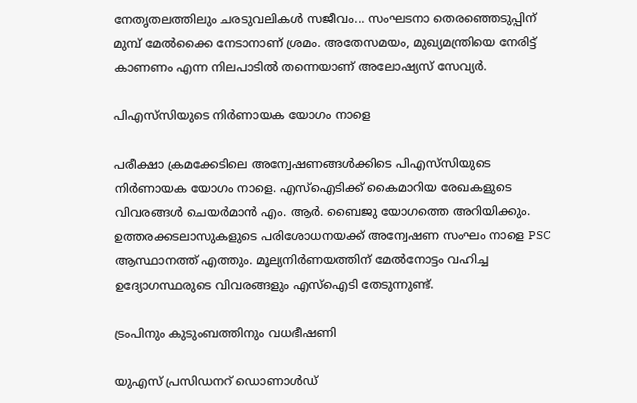നേതൃതലത്തിലും ചരടുവലികൾ സജീവം... സംഘടനാ തെരഞ്ഞെടുപ്പിന് മുമ്പ് മേൽക്കൈ നേടാനാണ് ശ്രമം. അതേസമയം, മുഖ്യമന്ത്രിയെ നേരിട്ട് കാണണം എന്ന നിലപാടില്‍ തന്നെയാണ് അലോഷ്യസ് സേവ്യർ.

പിഎസ്‍സിയുടെ നിർണായക യോഗം നാളെ

പരീക്ഷാ ക്രമക്കേടിലെ അന്വേഷണങ്ങൾക്കിടെ പിഎസ്‍സിയുടെ നിർണായക യോഗം നാളെ. എസ്ഐടിക്ക് കൈമാറിയ രേഖകളുടെ വിവരങ്ങൾ ചെയർമാൻ എം. ആർ. ബൈജു യോഗത്തെ അറിയിക്കും. ഉത്തരക്കടലാസുകളുടെ പരിശോധനയക്ക് അന്വേഷണ സംഘം നാളെ PSC ആസ്ഥാനത്ത് എത്തും. മൂല്യനിർണയത്തിന് മേൽനോട്ടം വഹിച്ച ഉദ്യോഗസ്ഥരുടെ വിവരങ്ങളും എസ്ഐടി തേടുന്നുണ്ട്.

ട്രംപിനും കുടുംബത്തിനും വധഭീഷണി

യുഎസ് പ്രസിഡനറ് ഡൊണാൾഡ്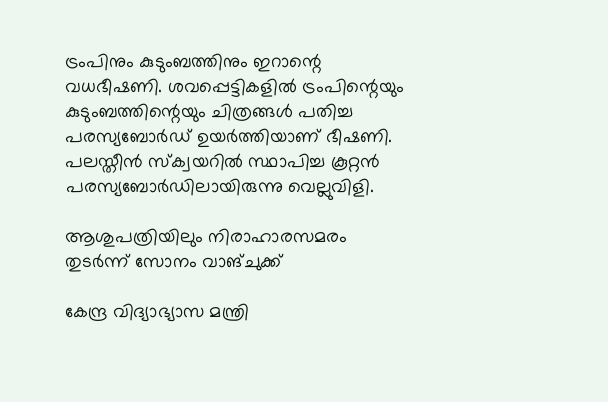ട്രംപിനും കുടുംബത്തിനും ഇറാന്റെ വധഭീഷണി. ശവപ്പെട്ടികളിൽ ട്രംപിന്റെയും കുടുംബത്തിന്റെയും ചിത്രങ്ങൾ പതിച്ച പരസ്യബോർഡ് ഉയർത്തിയാണ് ഭീഷണി. പലസ്തീൻ സ്ക്വയറിൽ സ്ഥാപിച്ച കൂറ്റൻ പരസ്യബോർഡിലായിരുന്നു വെല്ലുവിളി.

ആശുപത്രിയിലും നിരാഹാരസമരം തുടർന്ന് സോനം വാങ്ചുക്ക്

കേന്ദ്ര വിദ്യാഭ്യാസ മന്ത്രി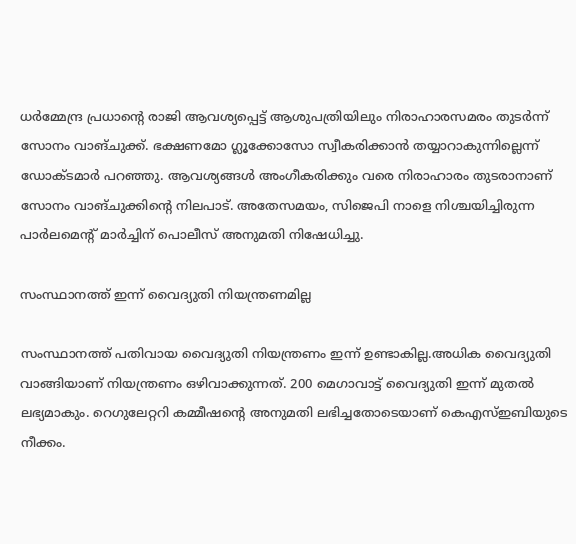ധർമ്മേന്ദ്ര പ്രധാന്റെ രാജി ആവശ്യപ്പെട്ട് ആശുപത്രിയിലും നിരാഹാരസമരം തുടർന്ന് സോനം വാങ്ചുക്ക്. ഭക്ഷണമോ ഗ്ലൂക്കോസോ സ്വീകരിക്കാൻ തയ്യാറാകുന്നില്ലെന്ന് ഡോക്ടമാർ പറഞ്ഞു. ആവശ്യങ്ങൾ അംഗീകരിക്കും വരെ നിരാഹാരം തുടരാനാണ് സോനം വാങ്ചുക്കിന്റെ നിലപാട്. അതേസമയം, സിജെപി നാളെ നിശ്ചയിച്ചിരുന്ന പാർലമെന്റ് മാർച്ചിന് പൊലീസ് അനുമതി നിഷേധിച്ചു.

സംസ്ഥാനത്ത് ഇന്ന് വൈദ്യുതി നിയന്ത്രണമില്ല

സംസ്ഥാനത്ത് പതിവായ വൈദ്യുതി നിയന്ത്രണം ഇന്ന് ഉണ്ടാകില്ല.അധിക വൈദ്യുതി വാങ്ങിയാണ് നിയന്ത്രണം ഒഴിവാക്കുന്നത്. 200 മെഗാവാട്ട് വൈദ്യുതി ഇന്ന് മുതൽ ലഭ്യമാകും. റെഗുലേറ്ററി കമ്മീഷന്റെ അനുമതി ലഭിച്ചതോടെയാണ് കെഎസ്ഇബിയുടെ നീക്കം.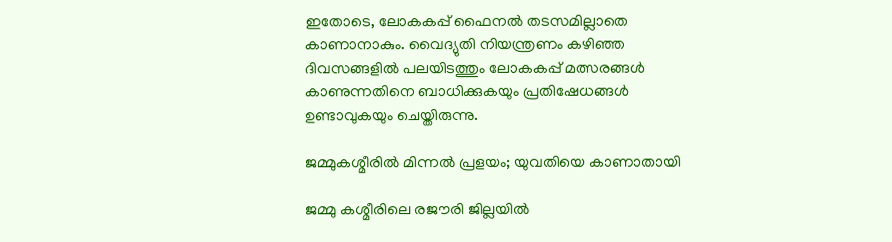ഇതോടെ, ലോകകപ്പ് ഫൈനല്‍ തടസമില്ലാതെ കാണാനാകും. വൈദ്യുതി നിയന്ത്രണം കഴിഞ്ഞ ദിവസങ്ങളില്‍ പലയിടത്തും ലോകകപ്പ് മത്സരങ്ങള്‍ കാണുന്നതിനെ ബാധിക്കുകയും പ്രതിഷേധങ്ങള്‍ ഉണ്ടാവുകയും ചെയ്തിരുന്നു.

ജമ്മുകശ്മീരില്‍ മിന്നല്‍ പ്രളയം; യുവതിയെ കാണാതായി

ജമ്മു കശ്മീരിലെ രജൗരി ജില്ലയിൽ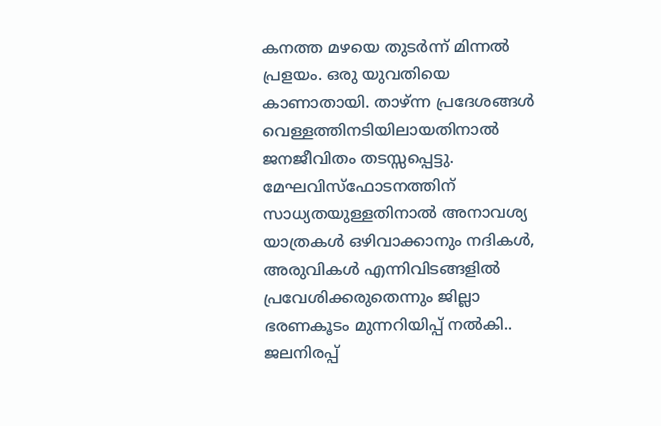കനത്ത മഴയെ തുടർന്ന് മിന്നൽ പ്രളയം. ഒരു യുവതിയെ കാണാതായി. താഴ്ന്ന പ്രദേശങ്ങൾ വെള്ളത്തിനടിയിലായതിനാൽ ജനജീവിതം തടസ്സപ്പെട്ടു. മേഘവിസ്ഫോടനത്തിന് സാധ്യതയുള്ളതിനാൽ അനാവശ്യ യാത്രകൾ ഒഴിവാക്കാനും നദികൾ, അരുവികൾ എന്നിവിടങ്ങളിൽ പ്രവേശിക്കരുതെന്നും ജില്ലാ ഭരണകൂടം മുന്നറിയിപ്പ് നൽകി.. ജലനിരപ്പ്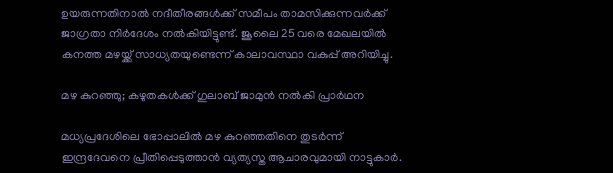ഉയരുന്നതിനാൽ നദീതീരങ്ങൾക്ക് സമീപം താമസിക്കുന്നവർക്ക് ജാഗ്രതാ നിർദേശം നൽകിയിട്ടുണ്ട്. ജൂലൈ 25 വരെ മേഖലയിൽ കനത്ത മഴയ്ക്ക് സാധ്യതയുണ്ടെന്ന് കാലാവസ്ഥാ വകുപ്പ് അറിയിച്ചു.

മഴ കുറഞ്ഞു; കഴുതകൾക്ക് ഗുലാബ് ജാമുൻ നൽകി പ്രാര്‍ഥന

മധ്യപ്രദേശിലെ ഭോപ്പാലിൽ മഴ കുറഞ്ഞതിനെ തുടർന്ന് ഇന്ദ്രദേവനെ പ്രീതിപ്പെടുത്താൻ വ്യത്യസ്ത ആചാരവുമായി നാട്ടുകാർ.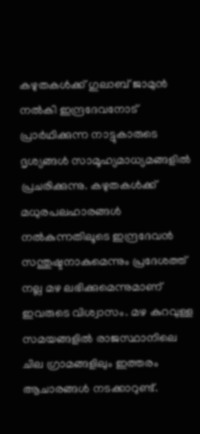കഴുതകൾക്ക് ഗുലാബ് ജാമുൻ നൽകി ഇന്ദ്രദേവനോട് പ്രാർഥിക്കുന്ന നാട്ടുകാരുടെ ദൃശ്യങ്ങൾ സാമൂഹ്യമാധ്യമങ്ങളിൽ പ്രചരിക്കുന്നു. കഴുതകൾക്ക് മധുരപലഹാരങ്ങൾ നൽകുന്നതിലൂടെ ഇന്ദ്രദേവൻ സന്തുഷ്ടനാകുമെന്നും പ്രദേശത്ത് നല്ല മഴ ലഭിക്കുമെന്നുമാണ് ഇവരുടെ വിശ്വാസം. മഴ കുറവുള്ള സമയങ്ങളിൽ രാജസ്ഥാനിലെ ചില ഗ്രാമങ്ങളിലും ഇത്തരം ആചാരങ്ങൾ നടക്കാറുണ്ട്.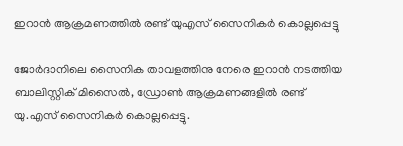ഇറാന്‍ ആക്രമണത്തില്‍ രണ്ട് യുഎസ് സൈനികര്‍ കൊല്ലപ്പെട്ടു

ജോർദാനിലെ സൈനിക താവളത്തിനു നേരെ ഇറാൻ നടത്തിയ ബാലിസ്റ്റിക് മിസൈൽ, ഡ്രോൺ ആക്രമണങ്ങളിൽ രണ്ട് യു.എസ് സൈനികർ കൊല്ലപ്പെട്ടു.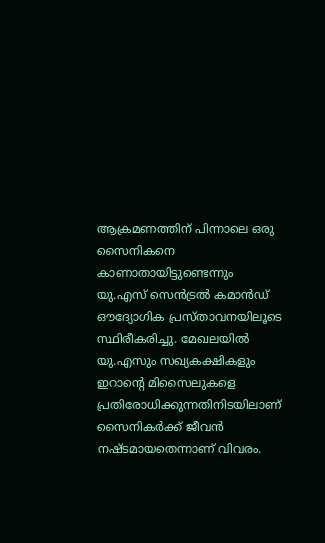ആക്രമണത്തിന് പിന്നാലെ ഒരു സൈനികനെ കാണാതായിട്ടുണ്ടെന്നും യു.എസ് സെൻട്രൽ കമാൻഡ് ഔദ്യോഗിക പ്രസ്താവനയിലൂടെ സ്ഥിരീകരിച്ചു. മേഖലയിൽ യു.എസും സഖ്യകക്ഷികളും ഇറാന്റെ മിസൈലുകളെ പ്രതിരോധിക്കുന്നതിനിടയിലാണ് സൈനികർക്ക് ജീവൻ നഷ്ടമായതെന്നാണ് വിവരം.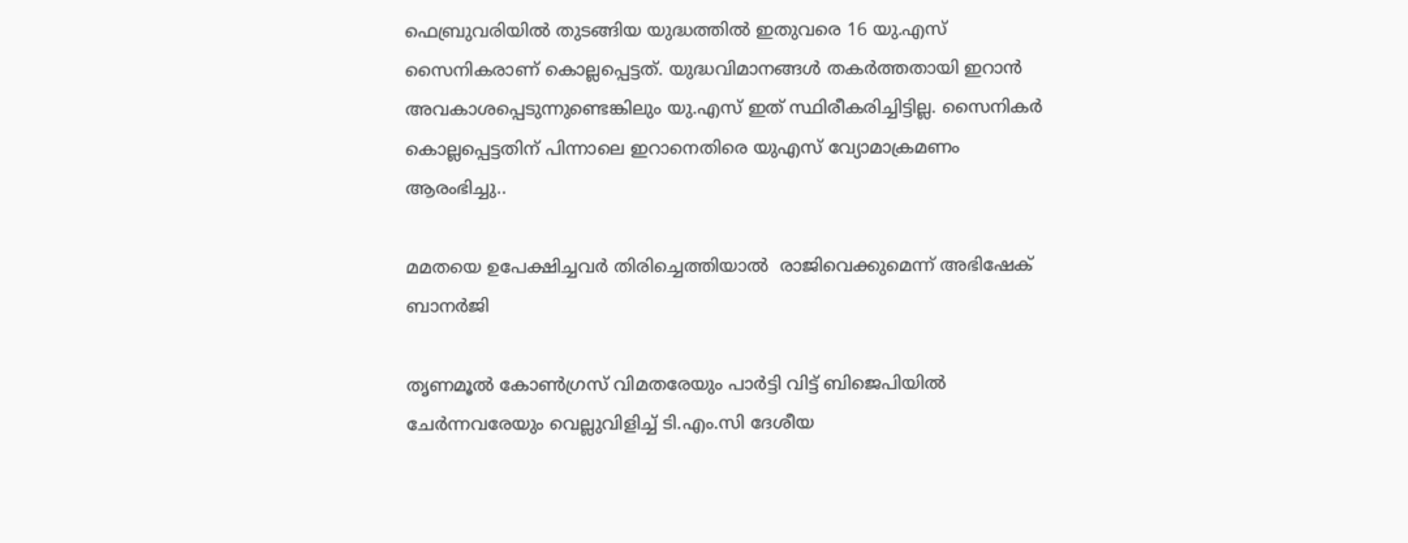ഫെബ്രുവരിയിൽ തുടങ്ങിയ യുദ്ധത്തിൽ ഇതുവരെ 16 യു.എസ് സൈനികരാണ് കൊല്ലപ്പെട്ടത്. യുദ്ധവിമാനങ്ങൾ തകർത്തതായി ഇറാൻ അവകാശപ്പെടുന്നുണ്ടെങ്കിലും യു.എസ് ഇത് സ്ഥിരീകരിച്ചിട്ടില്ല. സൈനികർ കൊല്ലപ്പെട്ടതിന് പിന്നാലെ ഇറാനെതിരെ യുഎസ് വ്യോമാക്രമണം ആരംഭിച്ചു..

മമതയെ ഉപേക്ഷിച്ചവർ തിരിച്ചെത്തിയാല്‍  രാജിവെക്കുമെന്ന് അഭിഷേക് ബാനര്‍ജി

തൃണമൂൽ കോൺഗ്രസ് വിമതരേയും പാർട്ടി വിട്ട് ബിജെപിയിൽ ചേർന്നവരേയും വെല്ലുവിളിച്ച് ടി.എം.സി ദേശീയ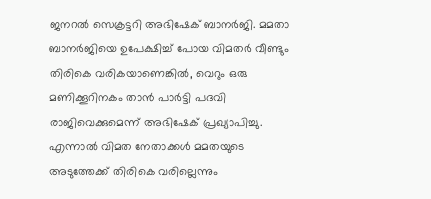ജനറൽ സെക്രട്ടറി അഭിഷേക് ബാനർജി. മമതാ ബാനർജിയെ ഉപേക്ഷിച്ച് പോയ വിമതർ വീണ്ടും തിരികെ വരികയാണെങ്കിൽ, വെറും ഒരു മണിക്കൂറിനകം താൻ പാർട്ടി പദവി രാജിവെക്കുമെന്ന് അഭിഷേക് പ്രഖ്യാപിച്ചു. എന്നാൽ വിമത നേതാക്കൾ മമതയുടെ അടുത്തേക്ക് തിരികെ വരില്ലെന്നും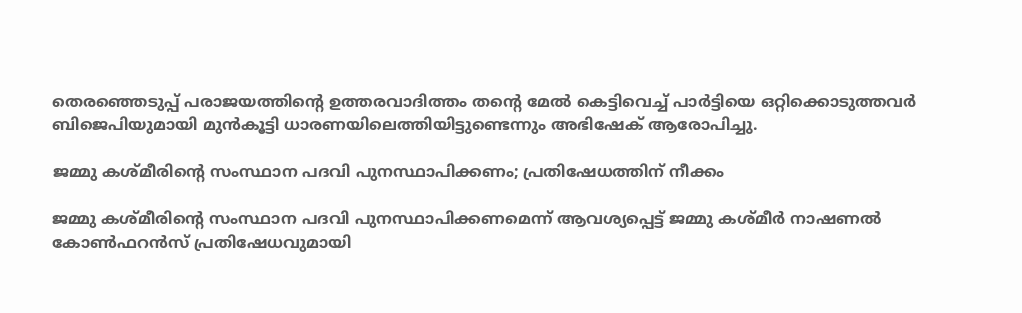തെരഞ്ഞെടുപ്പ് പരാജയത്തിന്റെ ഉത്തരവാദിത്തം തന്റെ മേൽ കെട്ടിവെച്ച് പാർട്ടിയെ ഒറ്റിക്കൊടുത്തവർ ബിജെപിയുമായി മുൻകൂട്ടി ധാരണയിലെത്തിയിട്ടുണ്ടെന്നും അഭിഷേക് ആരോപിച്ചു.

ജമ്മു കശ്മീരിന്റെ സംസ്ഥാന പദവി പുനസ്ഥാപിക്കണം; പ്രതിഷേധത്തിന് നീക്കം

ജമ്മു കശ്മീരിന്റെ സംസ്ഥാന പദവി പുനസ്ഥാപിക്കണമെന്ന് ആവശ്യപ്പെട്ട് ജമ്മു കശ്മീർ നാഷണൽ കോൺഫറൻസ് പ്രതിഷേധവുമായി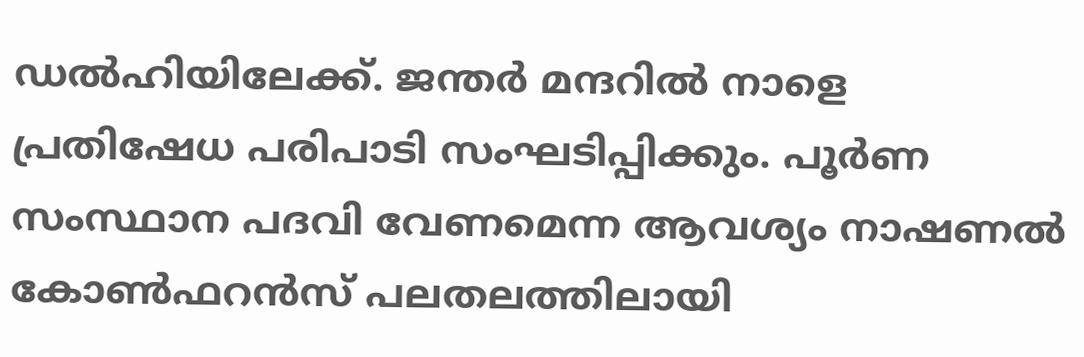ഡൽഹിയിലേക്ക്. ജന്തർ മന്ദറിൽ നാളെ പ്രതിഷേധ പരിപാടി സംഘടിപ്പിക്കും. പൂർണ സംസ്ഥാന പദവി വേണമെന്ന ആവശ്യം നാഷണൽ കോൺഫറൻസ് പലതലത്തിലായി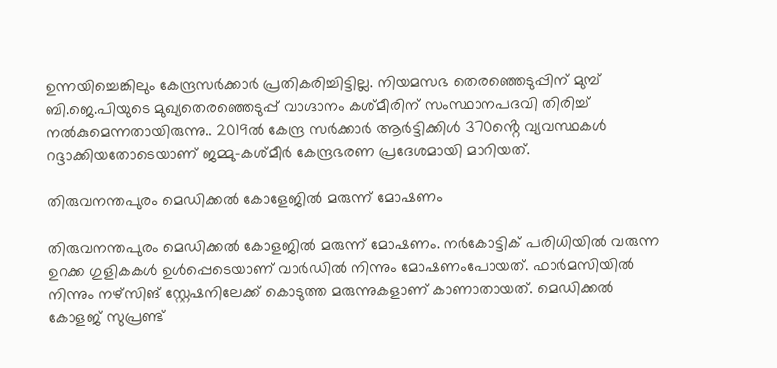ഉന്നയിച്ചെങ്കിലും കേന്ദ്രസർക്കാർ പ്രതികരിച്ചിട്ടില്ല. നിയമസഭ തെരഞ്ഞെടുപ്പിന് മുമ്പ് ബി.ജെ.പിയുടെ മുഖ്യതെരഞ്ഞെടുപ്പ് വാഗ്ദാനം കശ്മീരിന് സംസ്ഥാനപദവി തിരിച്ച് നൽകുമെന്നതായിരുന്നു.. 2019ൽ കേന്ദ്ര സർക്കാർ ആർട്ടിക്കിൾ 370ൻ്റെ വ്യവസ്ഥകൾ റദ്ദാക്കിയതോടെയാണ് ജമ്മു-കശ്മീർ കേന്ദ്രഭരണ പ്രദേശമായി മാറിയത്.

തിരുവനന്തപുരം മെഡിക്കൽ കോളേജിൽ മരുന്ന് മോഷണം

തിരുവനന്തപുരം മെഡിക്കൽ കോളജിൽ മരുന്ന് മോഷണം. നർകോട്ടിക് പരിധിയിൽ വരുന്ന ഉറക്ക ഗുളികകള്‍ ഉള്‍പ്പെടെയാണ് വാർഡിൽ നിന്നും മോഷണംപോയത്. ഫാർമസിയിൽ നിന്നും നഴ്സിങ് സ്റ്റേഷനിലേക്ക് കൊടുത്ത മരുന്നുകളാണ് കാണാതായത്. മെഡിക്കൽ കോളജ് സുപ്രണ്ട്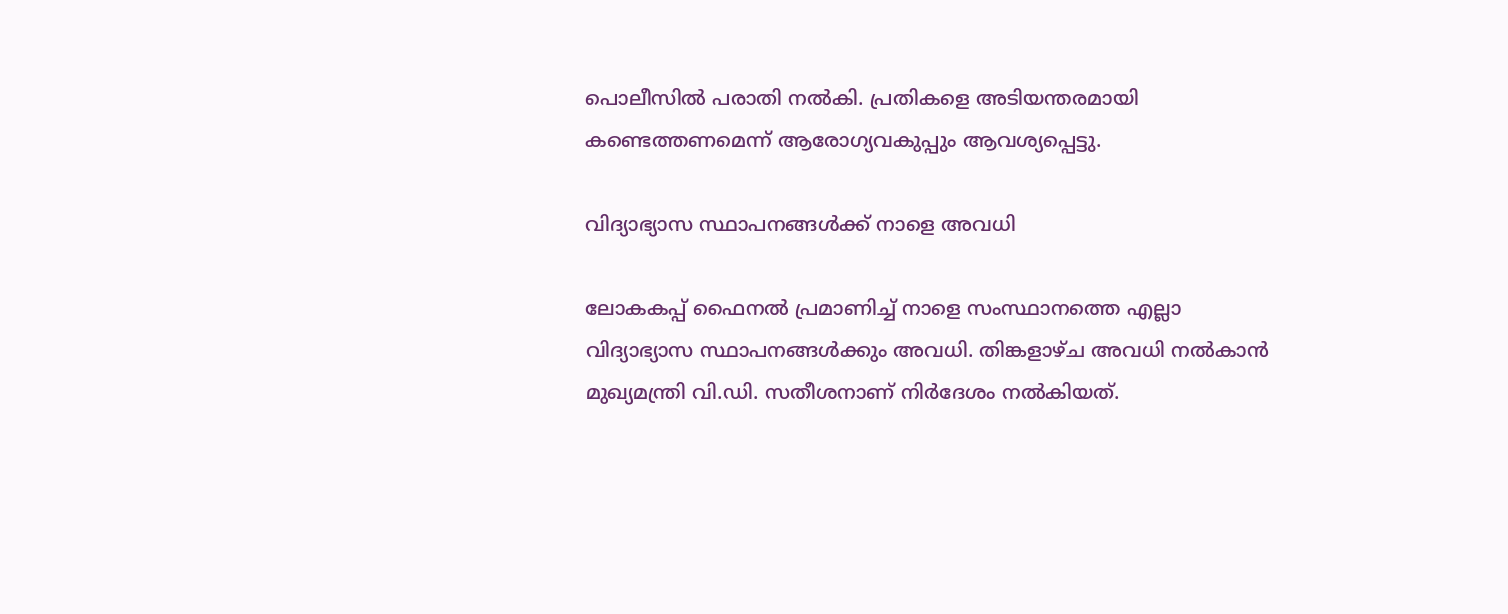പൊലീസിൽ പരാതി നൽകി. പ്രതികളെ അടിയന്തരമായി കണ്ടെത്തണമെന്ന് ആരോഗ്യവകുപ്പും ആവശ്യപ്പെട്ടു.

വിദ്യാഭ്യാസ സ്ഥാപനങ്ങള്‍ക്ക് നാളെ അവധി

ലോകകപ്പ് ഫൈനല്‍ പ്രമാണിച്ച് നാളെ സംസ്ഥാനത്തെ എല്ലാ വിദ്യാഭ്യാസ സ്ഥാപനങ്ങള്‍ക്കും അവധി. തിങ്കളാഴ്ച അവധി നല്‍കാന്‍ മുഖ്യമന്ത്രി വി.ഡി. സതീശനാണ് നിര്‍ദേശം നല്‍കിയത്.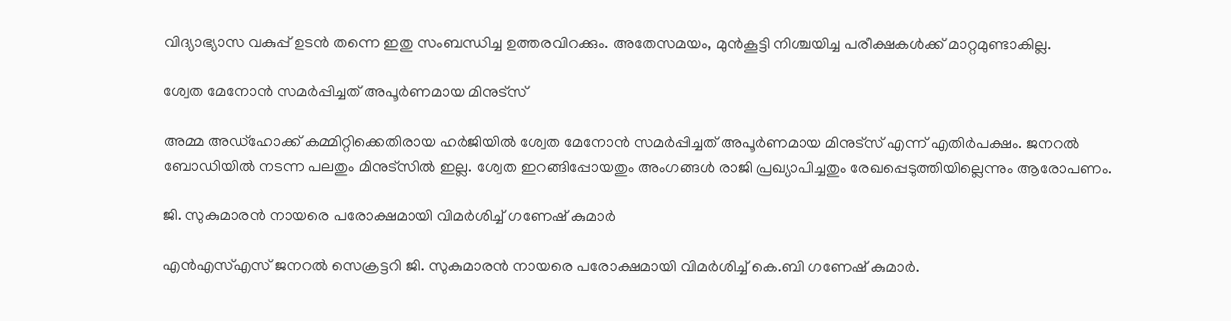വിദ്യാഭ്യാസ വകുപ്പ് ഉടന്‍ തന്നെ ഇതു സംബന്ധിച്ച ഉത്തരവിറക്കും. അതേസമയം, മുന്‍കൂട്ടി നിശ്ചയിച്ച പരീക്ഷകള്‍ക്ക് മാറ്റമുണ്ടാകില്ല.

ശ്വേത മേനോൻ സമർപ്പിച്ചത് അപൂർണമായ മിനുട്സ്

അമ്മ അഡ്ഹോക്ക് കമ്മിറ്റിക്കെതിരായ ഹർജിയിൽ ശ്വേത മേനോൻ സമർപ്പിച്ചത് അപൂർണമായ മിനുട്സ് എന്ന് എതിർപക്ഷം. ജനറൽ ബോഡിയിൽ നടന്ന പലതും മിനുട്സിൽ ഇല്ല. ശ്വേത ഇറങ്ങിപ്പോയതും അംഗങ്ങൾ രാജി പ്രഖ്യാപിച്ചതും രേഖപ്പെടുത്തിയില്ലെന്നും ആരോപണം.

ജി. സുകുമാരൻ നായരെ പരോക്ഷമായി വിമർശിച്ച് ഗണേഷ് കുമാര്‍

എന്‍എസ്എസ് ജനറൽ സെക്രട്ടറി ജി. സുകുമാരൻ നായരെ പരോക്ഷമായി വിമർശിച്ച് കെ.ബി ഗണേഷ് കുമാർ.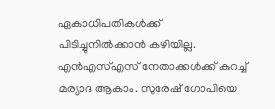ഏകാധിപതികൾക്ക് പിടിച്ചുനിൽക്കാൻ കഴിയില്ല. എൻഎസ്എസ് നേതാക്കൾക്ക് കുറച്ച് മര്യാദ ആകാം. സുരേഷ് ഗോപിയെ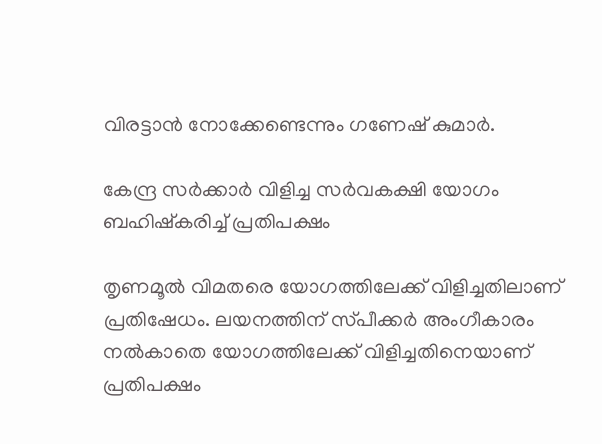വിരട്ടാൻ നോക്കേണ്ടെന്നും ഗണേഷ് കുമാർ.

കേന്ദ്ര സർക്കാർ വിളിച്ച സർവകക്ഷി യോഗം ബഹിഷ്കരിച്ച് പ്രതിപക്ഷം

തൃണമൂൽ വിമതരെ യോഗത്തിലേക്ക് വിളിച്ചതിലാണ് പ്രതിഷേധം. ലയനത്തിന് സ്‌പീക്കർ അംഗീകാരം നൽകാതെ യോഗത്തിലേക്ക് വിളിച്ചതിനെയാണ് പ്രതിപക്ഷം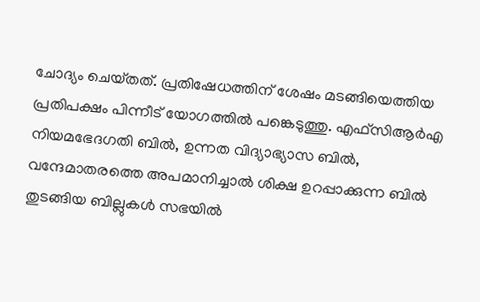ചോദ്യം ചെയ്‌തത്. പ്രതിഷേധത്തിന് ശേഷം മടങ്ങിയെത്തിയ പ്രതിപക്ഷം പിന്നീട് യോഗത്തിൽ പങ്കെടുത്തു. എഫ്‌സിആർഎ നിയമഭേദഗതി ബിൽ, ഉന്നത വിദ്യാഭ്യാസ ബിൽ, വന്ദേമാതരത്തെ അപമാനിച്ചാൽ ശിക്ഷ ഉറപ്പാക്കുന്ന ബിൽ തുടങ്ങിയ ബില്ലുകൾ സഭയിൽ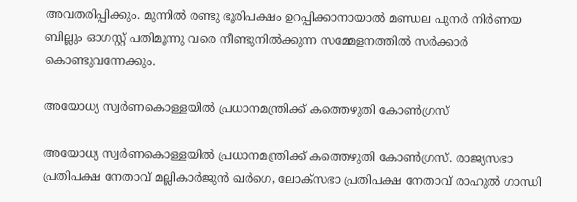അവതരിപ്പിക്കും. മുന്നിൽ രണ്ടു ഭൂരിപക്ഷം ഉറപ്പിക്കാനായാൽ മണ്ഡല പുനർ നിർണയ ബില്ലും ഓഗസ്റ്റ് പതിമൂന്നു വരെ നീണ്ടുനിൽക്കുന്ന സമ്മേളനത്തിൽ സർക്കാർ കൊണ്ടുവന്നേക്കും.

അയോധ്യ സ്വർണകൊള്ളയിൽ പ്രധാനമന്ത്രിക്ക് കത്തെഴുതി കോൺഗ്രസ്

അയോധ്യ സ്വർണകൊള്ളയിൽ പ്രധാനമന്ത്രിക്ക് കത്തെഴുതി കോൺഗ്രസ്. രാജ്യസഭാ പ്രതിപക്ഷ നേതാവ് മല്ലികാർജുൻ ഖർഗെ, ലോക്‌സഭാ പ്രതിപക്ഷ നേതാവ് രാഹുൽ ഗാന്ധി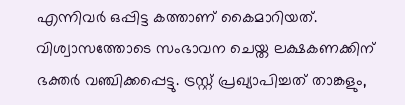എന്നിവർ ഒപ്പിട്ട കത്താണ് കൈമാറിയത്. വിശ്വാസത്തോടെ സംഭാവന ചെയ്ത ലക്ഷകണക്കിന് ഭക്തർ വഞ്ചിക്കപ്പെട്ടു. ട്രസ്റ്റ് പ്രഖ്യാപിച്ചത് താങ്കളും,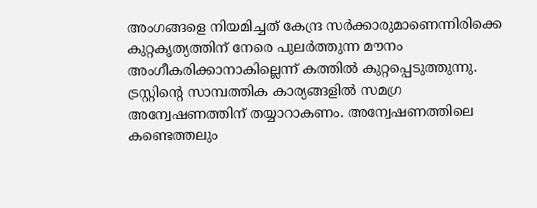അംഗങ്ങളെ നിയമിച്ചത് കേന്ദ്ര സർക്കാരുമാണെന്നിരിക്കെ കുറ്റകൃത്യത്തിന് നേരെ പുലർത്തുന്ന മൗനം അംഗീകരിക്കാനാകില്ലെന്ന് കത്തിൽ കുറ്റപ്പെടുത്തുന്നു. ട്രസ്റ്റിന്റെ സാമ്പത്തിക കാര്യങ്ങളിൽ സമഗ്ര അന്വേഷണത്തിന് തയ്യാറാകണം. അന്വേഷണത്തിലെ കണ്ടെത്തലും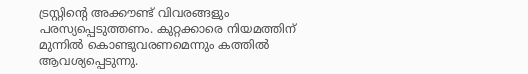ട്രസ്റ്റിന്റെ അക്കൗണ്ട് വിവരങ്ങളും പരസ്യപ്പെടുത്തണം. കുറ്റക്കാരെ നിയമത്തിന് മുന്നിൽ കൊണ്ടുവരണമെന്നും കത്തിൽ ആവശ്യപ്പെടുന്നു.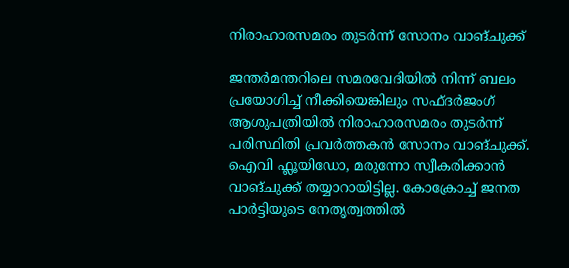നിരാഹാരസമരം തുടർന്ന് സോനം വാങ്ചുക്ക്

ജന്തർമന്തറിലെ സമരവേദിയിൽ നിന്ന് ബലം പ്രയോഗിച്ച് നീക്കിയെങ്കിലും സഫ്ദർജംഗ് ആശുപത്രിയിൽ നിരാഹാരസമരം തുടർന്ന് പരിസ്ഥിതി പ്രവർത്തകൻ സോനം വാങ്ചുക്ക്. ഐവി ഫ്ലൂയിഡോ, മരുന്നോ സ്വീകരിക്കാൻ വാങ്ചുക്ക് തയ്യാറായിട്ടില്ല. കോക്രോച്ച് ജനത പാർട്ടിയുടെ നേതൃത്വത്തിൽ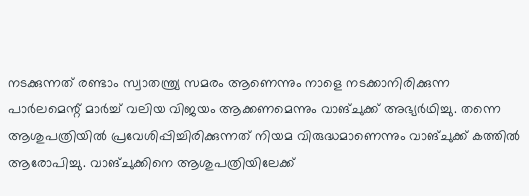നടക്കുന്നത് രണ്ടാം സ്വാതന്ത്ര്യ സമരം ആണെന്നും നാളെ നടക്കാനിരിക്കുന്ന പാർലമെന്റ് മാർച്ച് വലിയ വിജയം ആക്കണമെന്നും വാങ്ചുക്ക് അഭ്യർഥിച്ചു. തന്നെ ആശുപത്രിയിൽ പ്രവേശിപ്പിച്ചിരിക്കുന്നത് നിയമ വിരുദ്ധമാണെന്നും വാങ്ചുക്ക് കത്തിൽ ആരോപിച്ചു. വാങ്ചുക്കിനെ ആശുപത്രിയിലേക്ക്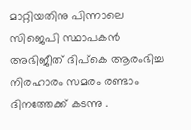മാറ്റിയതിനു പിന്നാലെ സിജെപി സ്ഥാപകൻ അഭിജീത് ദിപ്കെ ആരംഭിച്ച നിരഹാരം സമരം രണ്ടാം ദിനത്തേക്ക് കടന്നു .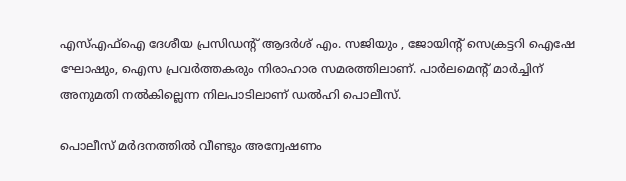എസ്എഫ്ഐ ദേശീയ പ്രസിഡന്റ് ആദർശ് എം. സജിയും , ജോയിന്റ് സെക്രട്ടറി ഐഷേ ഘോഷും, ഐസ പ്രവർത്തകരും നിരാഹാര സമരത്തിലാണ്. പാർലമെന്റ് മാർച്ചിന് അനുമതി നൽകില്ലെന്ന നിലപാടിലാണ് ഡൽഹി പൊലീസ്.

പൊലീസ് മര്‍ദനത്തില്‍ വീണ്ടും അന്വേഷണം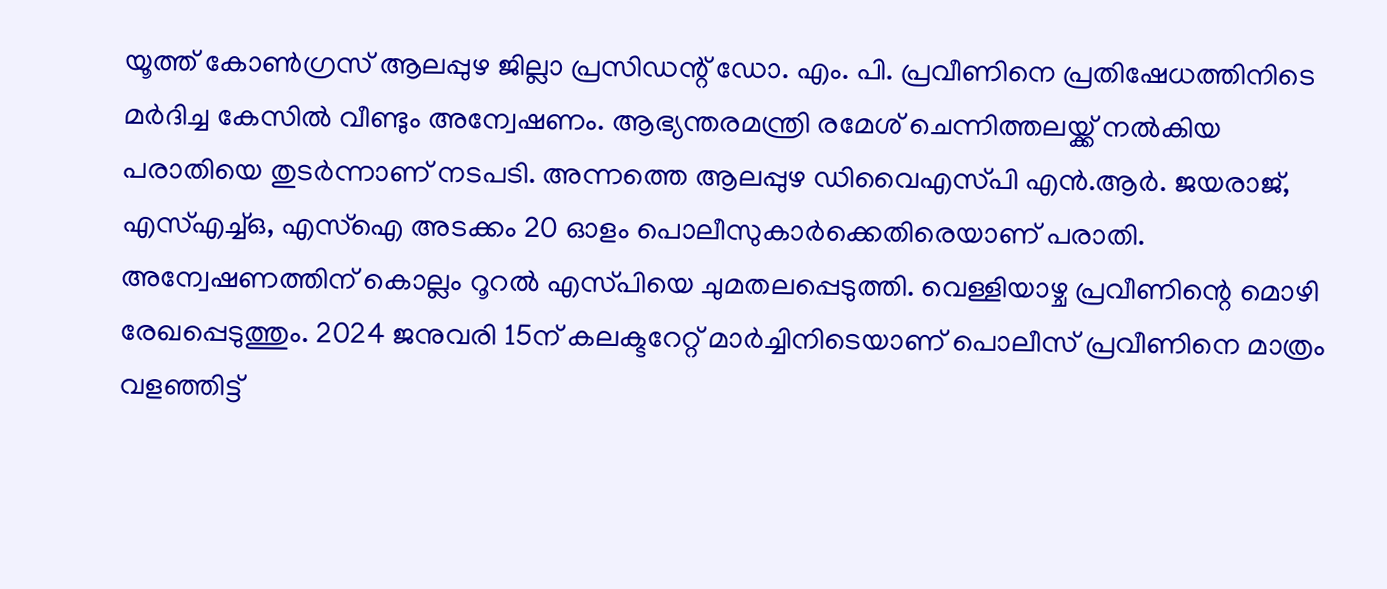യൂത്ത് കോൺഗ്രസ് ആലപ്പുഴ ജില്ലാ പ്രസിഡന്റ് ഡോ. എം. പി. പ്രവീണിനെ പ്രതിഷേധത്തിനിടെ മർദിച്ച കേസിൽ വീണ്ടും അന്വേഷണം. ആഭ്യന്തരമന്ത്രി രമേശ് ചെന്നിത്തലയ്ക്ക് നൽകിയ പരാതിയെ തുടർന്നാണ് നടപടി. അന്നത്തെ ആലപ്പുഴ ഡിവൈഎസ്‌പി എന്‍.ആര്‍. ജയരാജ്, എസ്എച്ച്ഒ, എസ്ഐ അടക്കം 20 ഓളം പൊലീസുകാർക്കെതിരെയാണ് പരാതി. അന്വേഷണത്തിന് കൊല്ലം റൂറൽ എസ്‌പിയെ ചുമതലപ്പെടുത്തി. വെള്ളിയാഴ്ച പ്രവീണിന്റെ മൊഴി രേഖപ്പെടുത്തും. 2024 ജനുവരി 15ന് കലക്ടറേറ്റ് മാർച്ചിനിടെയാണ് പൊലീസ് പ്രവീണിനെ മാത്രം വളഞ്ഞിട്ട്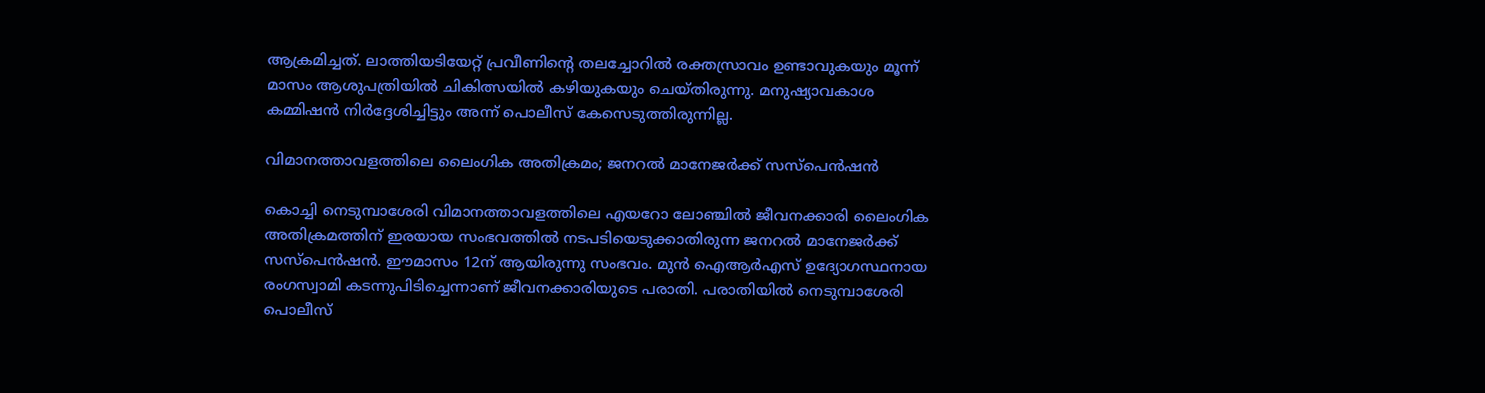ആക്രമിച്ചത്. ലാത്തിയടിയേറ്റ് പ്രവീണിന്റെ തലച്ചോറിൽ രക്തസ്രാവം ഉണ്ടാവുകയും മൂന്ന് മാസം ആശുപത്രിയിൽ ചികിത്സയിൽ കഴിയുകയും ചെയ്തിരുന്നു. മനുഷ്യാവകാശ കമ്മിഷൻ നിർദ്ദേശിച്ചിട്ടും അന്ന് പൊലീസ് കേസെടുത്തിരുന്നില്ല.

വിമാനത്താവളത്തിലെ ലൈംഗിക അതിക്രമം; ജനറൽ മാനേജർക്ക് സസ്പെൻഷൻ

കൊച്ചി നെടുമ്പാശേരി വിമാനത്താവളത്തിലെ എയറോ ലോഞ്ചിൽ ജീവനക്കാരി ലൈംഗിക അതിക്രമത്തിന് ഇരയായ സംഭവത്തിൽ നടപടിയെടുക്കാതിരുന്ന ജനറൽ മാനേജർക്ക് സസ്പെൻഷൻ. ഈമാസം 12ന് ആയിരുന്നു സംഭവം. മുൻ ഐആര്‍എസ് ഉദ്യോഗസ്ഥനായ രംഗസ്വാമി കടന്നുപിടിച്ചെന്നാണ് ജീവനക്കാരിയുടെ പരാതി. പരാതിയിൽ നെടുമ്പാശേരി പൊലീസ്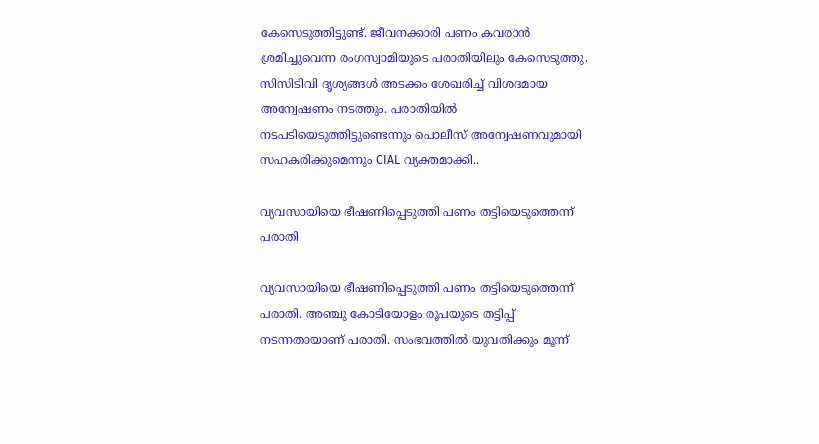കേസെടുത്തിട്ടുണ്ട്. ജീവനക്കാരി പണം കവരാൻ ശ്രമിച്ചുവെന്ന രംഗസ്വാമിയുടെ പരാതിയിലും കേസെടുത്തു. സിസിടിവി ദൃശ്യങ്ങൾ അടക്കം ശേഖരിച്ച് വിശദമായ അന്വേഷണം നടത്തും. പരാതിയിൽ നടപടിയെടുത്തിട്ടുണ്ടെന്നും പൊലീസ് അന്വേഷണവുമായി സഹകരിക്കുമെന്നും CIAL വ്യക്തമാക്കി..

വ്യവസായിയെ ഭീഷണിപ്പെടുത്തി പണം തട്ടിയെടുത്തെന്ന് പരാതി

വ്യവസായിയെ ഭീഷണിപ്പെടുത്തി പണം തട്ടിയെടുത്തെന്ന് പരാതി. അഞ്ചു കോടിയോളം രൂപയുടെ തട്ടിപ്പ് നടന്നതായാണ് പരാതി. സംഭവത്തിൽ യുവതിക്കും മൂന്ന്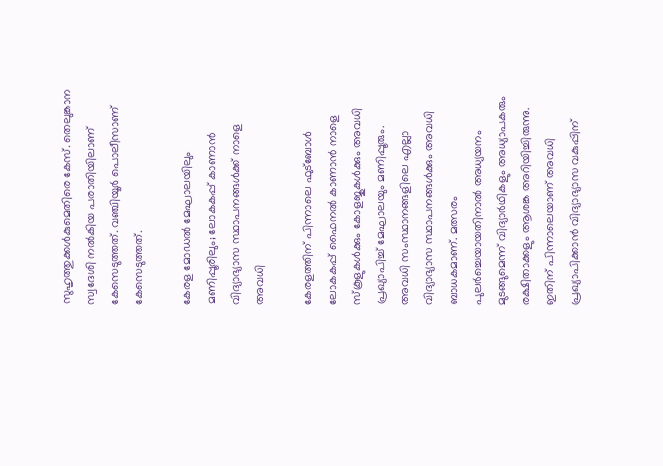സുഹൃത്തുക്കൾകുമെതിരെ കേസ്. തെലുങ്കാന സ്വദേശി നൽകിയ പരാതിയിലാണ് കേസെടുത്തത്. വഞ്ചിയൂർ പൊലീസാണ് കേസെടുത്തത്.

കേരള മോഡൽ മേഘാലയിലും മണിപ്പൂരിലും; ലോകകപ്പ് കാണാൻ വിദ്യാഭ്യാസ സ്ഥാപനങ്ങൾക്ക് നാളെ അവധി

കേരളത്തിന് പിന്നാലെ ഫുട്ബോൾ ലോകകപ്പ് ഫൈനൽ കാണാൻ നാളെ സ്കൂളുകൾക്കും കോളജുകൾക്കും അവധി പ്രഖ്യാപിച്ച് മേഘാലയും മണിപ്പൂരും. അവധി സംസ്ഥാനങ്ങളിലെ എല്ലാ വിദ്യാഭ്യാസ സ്ഥാപനങ്ങൾക്കും അവധി ബാധകമാണ്. മത്സരം പുലർച്ചെയായതിനാൽ അധ്യയനം മുടങ്ങുമെന്ന് വിദ്യാർഥികളും അധ്യാപകരും രക്ഷിതാക്കളും ആശങ്ക അറിയിച്ചിരുന്നു. ഇതിന് പിന്നാലെയാണ് അവധി പ്രഖ്യാപിക്കാൻ വിദ്യാഭ്യാസ വകുപ്പിന്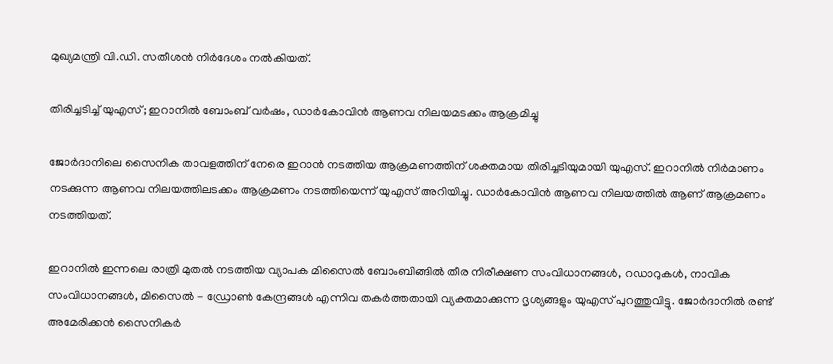മുഖ്യമന്ത്രി വി.ഡി. സതീശൻ നിർദേശം നൽകിയത്.

തിരിച്ചടിച്ച് യുഎസ്; ഇറാനിൽ ബോംബ് വർഷം, ഡാർകോവിൻ ആണവ നിലയമടക്കം ആക്രമിച്ചു

ജോർദാനിലെ സൈനിക താവളത്തിന് നേരെ ഇറാൻ നടത്തിയ ആക്രമണത്തിന് ശക്തമായ തിരിച്ചടിയുമായി യുഎസ്. ഇറാനിൽ നിർമാണം നടക്കുന്ന ആണവ നിലയത്തിലടക്കം ആക്രമണം നടത്തിയെന്ന് യുഎസ് അറിയിച്ചു. ഡാർകോവിൻ ആണവ നിലയത്തിൽ ആണ് ആക്രമണം നടത്തിയത്.

ഇറാനിൽ ഇന്നലെ രാത്രി മുതൽ നടത്തിയ വ്യാപക മിസൈൽ ബോംബിങ്ങിൽ തീര നിരീക്ഷണ സംവിധാനങ്ങൾ, റഡാറുകൾ, നാവിക സംവിധാനങ്ങൾ, മിസൈൽ - ഡ്രോൺ കേന്ദ്രങ്ങൾ എന്നിവ തകർത്തതായി വ്യക്തമാക്കുന്ന ദൃശ്യങ്ങളും യുഎസ് പുറത്തുവിട്ടു. ജോർദാനിൽ രണ്ട് അമേരിക്കൻ സൈനികർ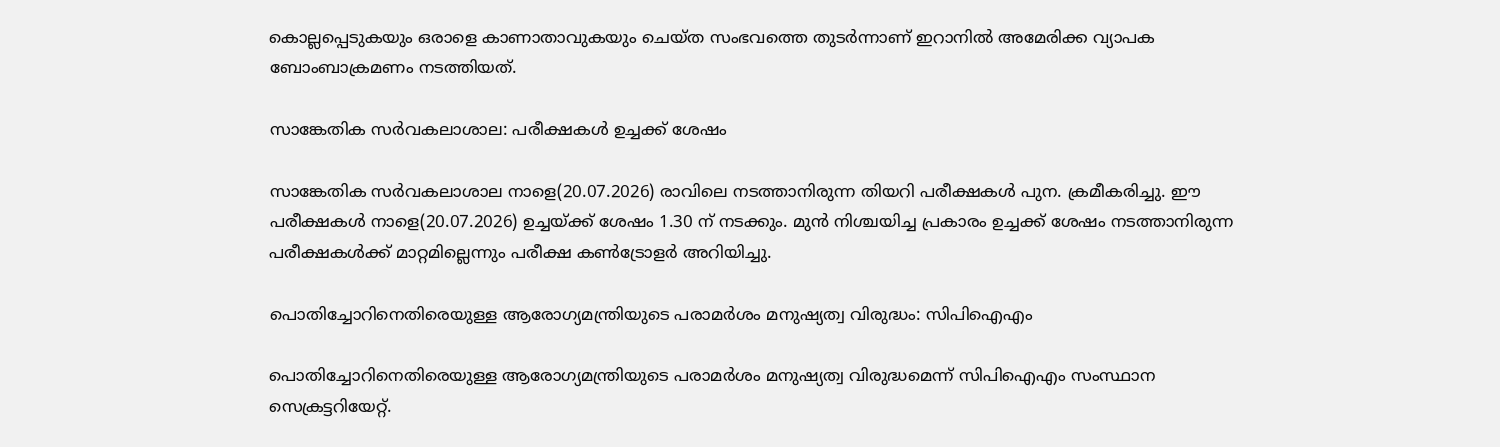കൊല്ലപ്പെടുകയും ഒരാളെ കാണാതാവുകയും ചെയ്ത സംഭവത്തെ തുടർന്നാണ് ഇറാനിൽ അമേരിക്ക വ്യാപക ബോംബാക്രമണം നടത്തിയത്.

സാങ്കേതിക സർവകലാശാല: പരീക്ഷകൾ ഉച്ചക്ക് ശേഷം

സാങ്കേതിക സർവകലാശാല നാളെ(20.07.2026) രാവിലെ നടത്താനിരുന്ന തിയറി പരീക്ഷകൾ പുന. ക്രമീകരിച്ചു. ഈ പരീക്ഷകൾ നാളെ(20.07.2026) ഉച്ചയ്ക്ക് ശേഷം 1.30 ന് നടക്കും. മുൻ നിശ്ചയിച്ച പ്രകാരം ഉച്ചക്ക് ശേഷം നടത്താനിരുന്ന പരീക്ഷകൾക്ക് മാറ്റമില്ലെന്നും പരീക്ഷ കൺട്രോളർ അറിയിച്ചു.

പൊതിച്ചോറിനെതിരെയുള്ള ആരോഗ്യമന്ത്രിയുടെ പരാമർശം മനുഷ്യത്വ വിരുദ്ധം: സിപിഐഎം

പൊതിച്ചോറിനെതിരെയുള്ള ആരോഗ്യമന്ത്രിയുടെ പരാമർശം മനുഷ്യത്വ വിരുദ്ധമെന്ന് സിപിഐഎം സംസ്ഥാന സെക്രട്ടറിയേറ്റ്.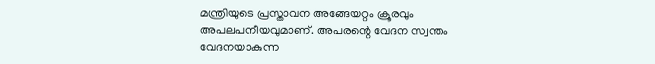മന്ത്രിയുടെ പ്രസ്താവന അങ്ങേയറ്റം ക്രൂരവും അപലപനീയവുമാണ്. അപരന്റെ വേദന സ്വന്തം വേദനയാകുന്ന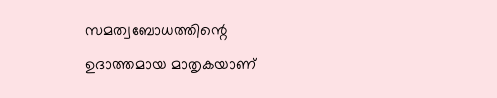സമത്വബോധത്തിന്റെ ഉദാത്തമായ മാതൃകയാണ്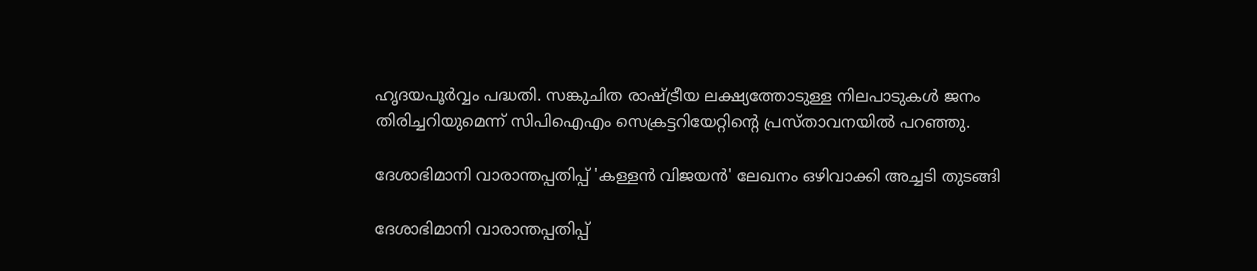ഹൃദയപൂർവ്വം പദ്ധതി. സങ്കുചിത രാഷ്ട്രീയ ലക്ഷ്യത്തോടുള്ള നിലപാടുകൾ ജനം തിരിച്ചറിയുമെന്ന് സിപിഐഎം സെക്രട്ടറിയേറ്റിൻ്റെ പ്രസ്താവനയിൽ പറഞ്ഞു.

ദേശാഭിമാനി വാരാന്തപ്പതിപ്പ് 'കള്ളൻ വിജയൻ' ലേഖനം ഒഴിവാക്കി അച്ചടി തുടങ്ങി

ദേശാഭിമാനി വാരാന്തപ്പതിപ്പ്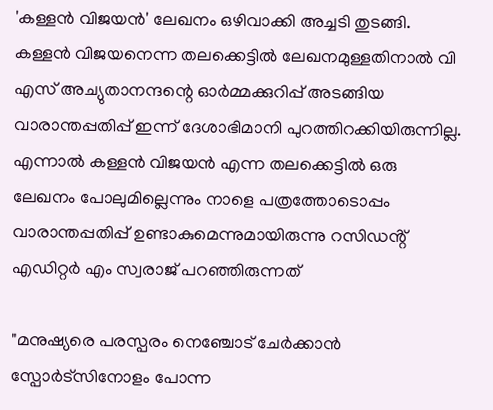'കള്ളൻ വിജയൻ' ലേഖനം ഒഴിവാക്കി അച്ചടി തുടങ്ങി. കള്ളൻ വിജയനെന്ന തലക്കെട്ടിൽ ലേഖനമുള്ളതിനാൽ വി എസ് അച്യുതാനന്ദന്റെ ഓർമ്മക്കുറിപ്പ് അടങ്ങിയ വാരാന്തപ്പതിപ്പ് ഇന്ന് ദേശാഭിമാനി പുറത്തിറക്കിയിരുന്നില്ല. എന്നാൽ കള്ളൻ വിജയൻ എന്ന തലക്കെട്ടിൽ ഒരു ലേഖനം പോലുമില്ലെന്നും നാളെ പത്രത്തോടൊപ്പം വാരാന്തപ്പതിപ്പ് ഉണ്ടാകുമെന്നുമായിരുന്നു റസിഡൻ്റ് എഡിറ്റർ എം സ്വരാജ് പറഞ്ഞിരുന്നത്

"മനുഷ്യരെ പരസ്പരം നെഞ്ചോട് ചേർക്കാൻ സ്പോർട്സിനോളം പോന്ന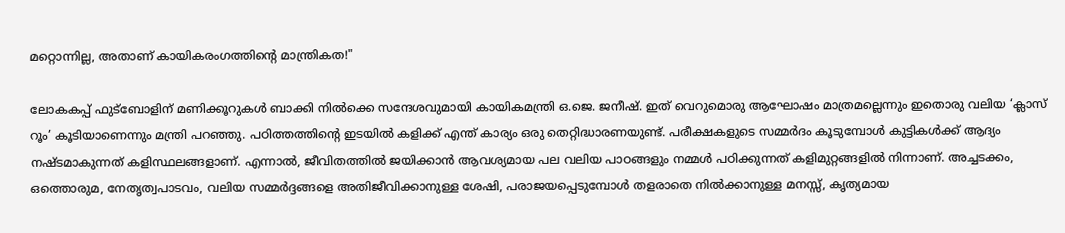മറ്റൊന്നില്ല, അതാണ് കായികരംഗത്തിന്റെ മാന്ത്രികത!"

ലോകകപ്പ് ഫുട്ബോളിന് മണിക്കൂറുകൾ ബാക്കി നിൽക്കെ സന്ദേശവുമായി കായികമന്ത്രി ഒ.ജെ. ജനീഷ്. ഇത് വെറുമൊരു ആഘോഷം മാത്രമല്ലെന്നും ഇതൊരു വലിയ ‘ക്ലാസ് റൂം’ കൂടിയാണെന്നും മന്ത്രി പറഞ്ഞു. പഠിത്തത്തിന്റെ ഇടയിൽ കളിക്ക് എന്ത് കാര്യം ഒരു തെറ്റിദ്ധാരണയുണ്ട്. പരീക്ഷകളുടെ സമ്മർദം കൂടുമ്പോൾ കുട്ടികൾക്ക് ആദ്യം നഷ്ടമാകുന്നത് കളിസ്ഥലങ്ങളാണ്. എന്നാൽ, ജീവിതത്തിൽ ജയിക്കാൻ ആവശ്യമായ പല വലിയ പാഠങ്ങളും നമ്മൾ പഠിക്കുന്നത് കളിമുറ്റങ്ങളിൽ നിന്നാണ്. അച്ചടക്കം, ഒത്തൊരുമ, നേതൃത്വപാടവം, വലിയ സമ്മർദ്ദങ്ങളെ അതിജീവിക്കാനുള്ള ശേഷി, പരാജയപ്പെടുമ്പോൾ തളരാതെ നിൽക്കാനുള്ള മനസ്സ്, കൃത്യമായ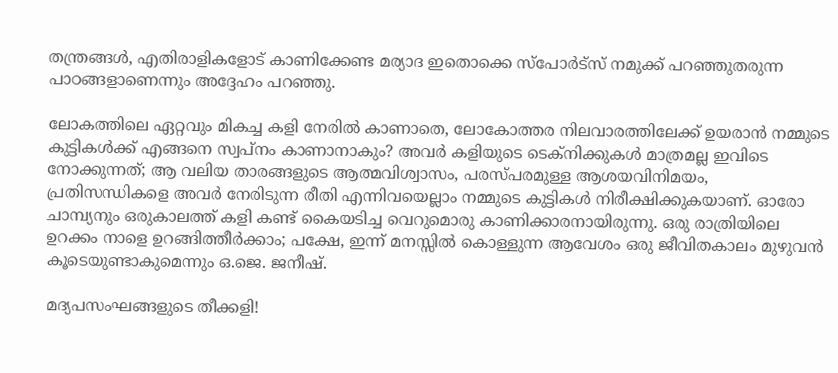തന്ത്രങ്ങൾ, എതിരാളികളോട് കാണിക്കേണ്ട മര്യാദ ഇതൊക്കെ സ്പോർട്സ് നമുക്ക് പറഞ്ഞുതരുന്ന പാഠങ്ങളാണെന്നും അദ്ദേഹം പറഞ്ഞു.

ലോകത്തിലെ ഏറ്റവും മികച്ച കളി നേരിൽ കാണാതെ, ലോകോത്തര നിലവാരത്തിലേക്ക് ഉയരാൻ നമ്മുടെ കുട്ടികൾക്ക് എങ്ങനെ സ്വപ്നം കാണാനാകും? അവർ കളിയുടെ ടെക്നിക്കുകൾ മാത്രമല്ല ഇവിടെ നോക്കുന്നത്; ആ വലിയ താരങ്ങളുടെ ആത്മവിശ്വാസം, പരസ്പരമുള്ള ആശയവിനിമയം, പ്രതിസന്ധികളെ അവർ നേരിടുന്ന രീതി എന്നിവയെല്ലാം നമ്മുടെ കുട്ടികൾ നിരീക്ഷിക്കുകയാണ്. ഓരോ ചാമ്പ്യനും ഒരുകാലത്ത് കളി കണ്ട് കൈയടിച്ച വെറുമൊരു കാണിക്കാരനായിരുന്നു. ഒരു രാത്രിയിലെ ഉറക്കം നാളെ ഉറങ്ങിത്തീർക്കാം; പക്ഷേ, ഇന്ന് മനസ്സിൽ കൊള്ളുന്ന ആവേശം ഒരു ജീവിതകാലം മുഴുവൻ കൂടെയുണ്ടാകുമെന്നും ഒ.ജെ. ജനീഷ്.

മദ്യപസംഘങ്ങളുടെ തീക്കളി!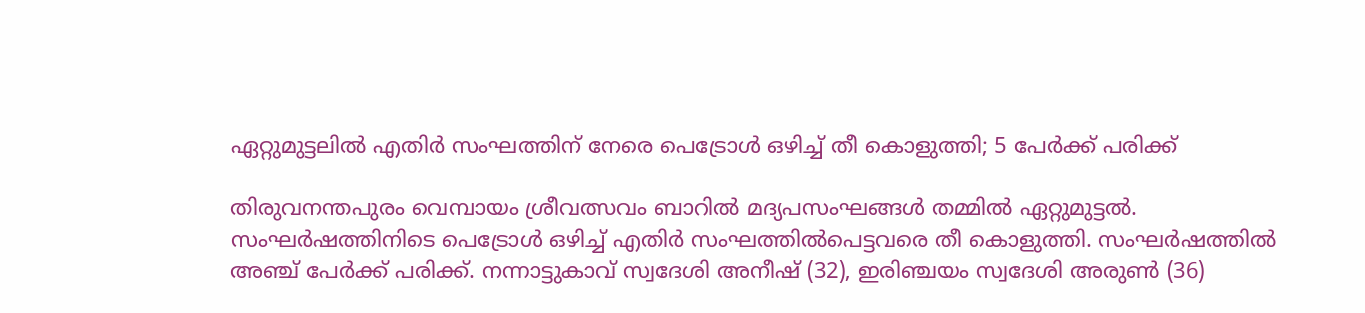ഏറ്റുമുട്ടലിൽ എതിർ സംഘത്തിന് നേരെ പെട്രോൾ ഒഴിച്ച് തീ കൊളുത്തി; 5 പേർക്ക് പരിക്ക്

തിരുവനന്തപുരം വെമ്പായം ശ്രീവത്സവം ബാറിൽ മദ്യപസംഘങ്ങൾ തമ്മിൽ ഏറ്റുമുട്ടൽ. സംഘർഷത്തിനിടെ പെട്രോൾ ഒഴിച്ച് എതിർ സംഘത്തിൽപെട്ടവരെ തീ കൊളുത്തി. സംഘർഷത്തിൽ അഞ്ച് പേർക്ക് പരിക്ക്. നന്നാട്ടുകാവ് സ്വദേശി അനീഷ് (32), ഇരിഞ്ചയം സ്വദേശി അരുൺ (36)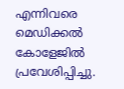എന്നിവരെ മെഡിക്കൽ കോളേജിൽ പ്രവേശിപ്പിച്ചു.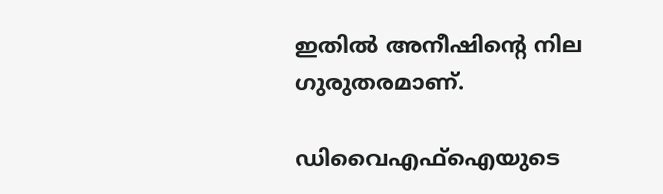ഇതിൽ അനീഷിന്റെ നില ഗുരുതരമാണ്.

ഡിവൈഎഫ്ഐയുടെ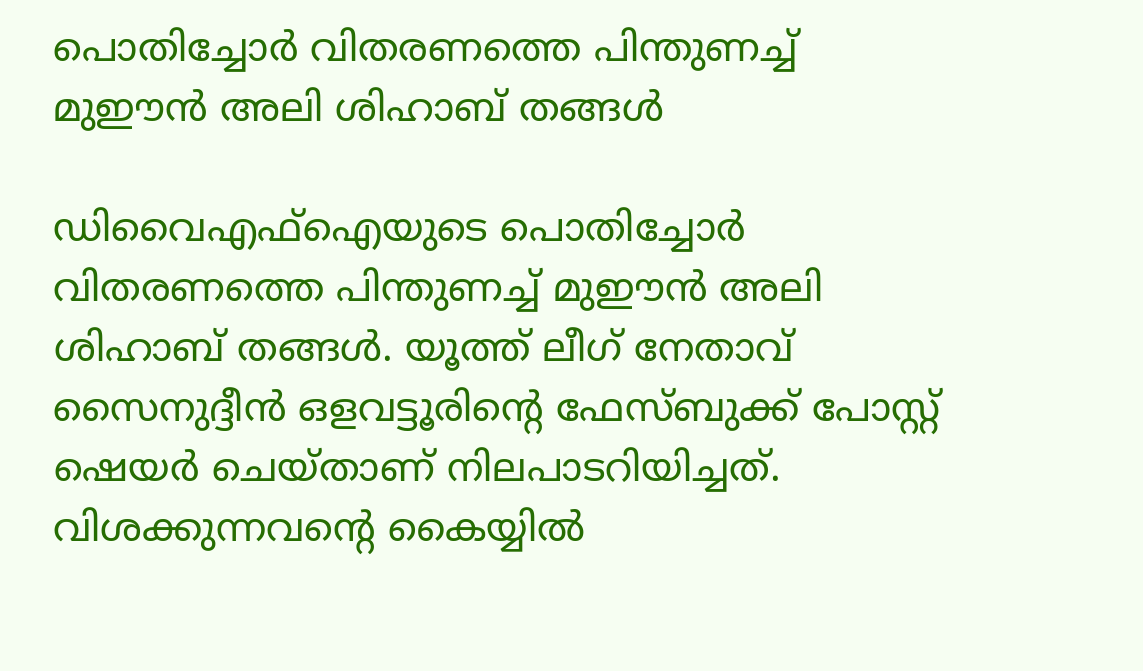പൊതിച്ചോർ വിതരണത്തെ പിന്തുണച്ച് മുഈൻ അലി ശിഹാബ് തങ്ങൾ

ഡിവൈഎഫ്ഐയുടെ പൊതിച്ചോർ വിതരണത്തെ പിന്തുണച്ച് മുഈൻ അലി ശിഹാബ് തങ്ങൾ. യൂത്ത് ലീഗ് നേതാവ് സൈനുദ്ദീൻ ഒളവട്ടൂരിന്റെ ഫേസ്ബുക്ക് പോസ്റ്റ് ഷെയർ ചെയ്താണ് നിലപാടറിയിച്ചത്. വിശക്കുന്നവന്റെ കൈയ്യിൽ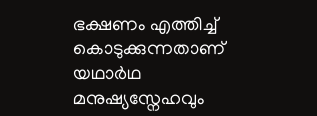ഭക്ഷണം എത്തിച്ച് കൊടുക്കുന്നതാണ് യഥാർഥ മനുഷ്യസ്നേഹവും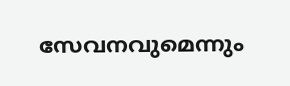സേവനവുമെന്നും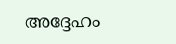അദ്ദേഹം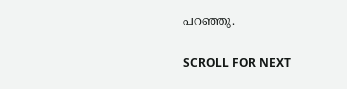പറഞ്ഞു.

SCROLL FOR NEXT